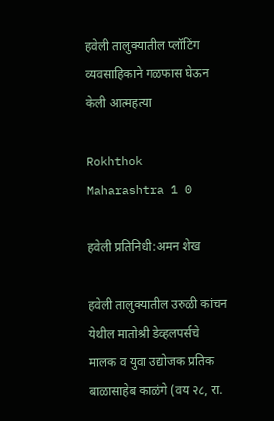हवेली तालुक्यातील प्लॉटिंग व्यवसाहिकाने गळफास घेऊन केली आत्महत्या

Rokhthok Maharashtra 1 0

हवेली प्रतिनिधी:अमन शेख

हवेली तालुक्यातील उरुळी कांचन येथील मातोश्री डेव्हलपर्सचे मालक व युवा उद्योजक प्रतिक बाळासाहेब काळंगे (वय २८, रा.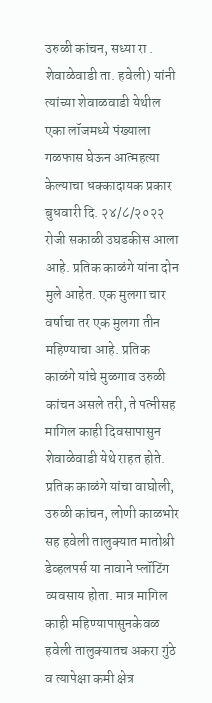उरुळी कांचन, सध्या रा . शेवाळेवाडी ता. हवेली) यांनी त्यांच्या शेवाळवाडी येथील एका लॉजमध्ये पंख्याला गळफास घेऊन आत्महत्या केल्याचा धक्कादायक प्रकार बुधवारी दि. २४/८/२०२२ रोजी सकाळी उघडकीस आला आहे. प्रतिक काळंगे यांना दोन मुले आहेत. एक मुलगा चार वर्षाचा तर एक मुलगा तीन महिण्याचा आहे. प्रतिक काळंगे यांचे मुळगाव उरुळी कांचन असले तरी, ते पत्नीसह मागिल काही दिवसापासुन शेवाळेवाडी येथे राहत होते. प्रतिक काळंगे यांचा वाघोली, उरुळी कांचन, लोणी काळभोर सह हवेली तालुक्यात मातोश्री डेव्हलपर्स या नावाने प्लॉटिंग व्यवसाय होता. मात्र मागिल काही महिण्यापासुनकेवळ हवेली तालुक्यातच अकरा गुंठे व त्यापेक्षा कमी क्षेत्र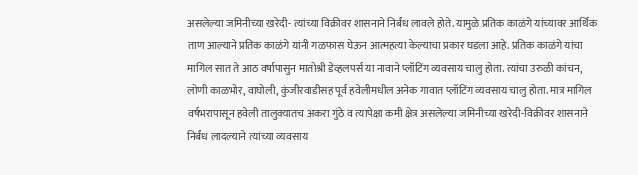असलेल्या जमिनीच्या खरेदी- त्यांच्या विक्रीवर शासनाने निर्बंध लावले होते. यामुळे प्रतिक काळंगे यांच्यावर आर्थिक ताण आल्याने प्रतिक काळंगे यांनी गळफास घेऊन आत्महत्या केल्याचा प्रकार घडला आहे. प्रतिक काळंगे यांचा मागिल सात ते आठ वर्षापासुन मातोश्री डेव्हलपर्स या नावाने प्लॉटिंग व्यवसाय चालु होता. त्यांचा उरुळी कांचन, लोणी काळभोर, वाघोली, कुंजीरवाडीसह पूर्व हवेलीमधील अनेक गावात प्लॉटिंग व्यवसाय चालु होता. मात्र मागिल वर्षभरापासून हवेली तालुक्यातच अकरा गुंठे व त्यापेक्षा कमी क्षेत्र असलेल्या जमिनीच्या खरेदी-विक्रीवर शासनाने निर्बंध लादल्याने त्यांच्या व्यवसाय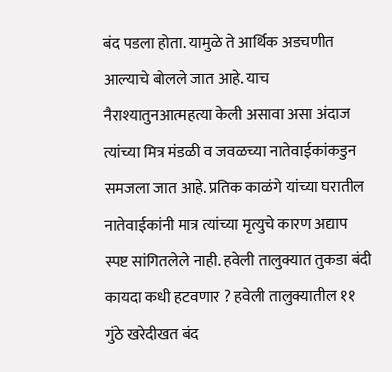बंद पडला होता. यामुळे ते आर्थिक अडचणीत आल्याचे बोलले जात आहे. याच नैराश्यातुनआत्महत्या केली असावा असा अंदाज त्यांच्या मित्र मंडळी व जवळच्या नातेवाईकांकडुन समजला जात आहे. प्रतिक काळंगे यांच्या घरातील नातेवाईकांनी मात्र त्यांच्या मृत्युचे कारण अद्याप स्पष्ट सांगितलेले नाही. हवेली तालुक्यात तुकडा बंदी कायदा कधी हटवणार ? हवेली तालुक्यातील ११ गुंठे खरेदीखत बंद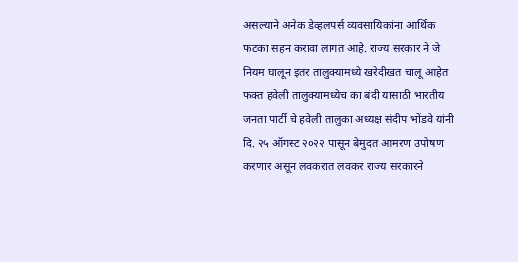असल्याने अनेक डेव्हलपर्स व्यवसायिकांना आर्थिक फटका सहन करावा लागत आहे. राज्य सरकार ने जे नियम घालून इतर तालुक्यामध्ये खरेदीखत चालू आहेत फक्त हवेली तालुक्यामध्येच का बंदी यासाठी भारतीय जनता पार्टी चे हवेली तालुका अध्यक्ष संदीप भोंडवे यांनी दि. २५ ऑगस्ट २०२२ पासून बेमुदत आमरण उपोषण करणार असून लवकरात लवकर राज्य सरकारने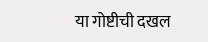या गोष्टीची दखल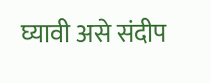घ्यावी असे संदीप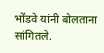भोंडवे यांनी बोलताना सांगितले.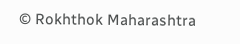© Rokhthok Maharashtra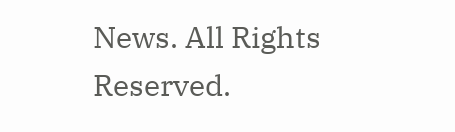News. All Rights Reserved.